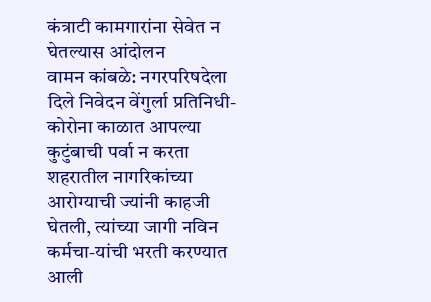कंत्राटी कामगारांना सेवेत न घेतल्यास आंदोलन
वामन कांबळे: नगरपरिषदेला दिले निवेदन वेंगुर्ला प्रतिनिधी- कोरोना काळात आपल्या कुटुंबाची पर्वा न करता शहरातील नागरिकांच्या आरोग्याची ज्यांनी काहजी घेतली, त्यांच्या जागी नविन कर्मचा-यांची भरती करण्यात आली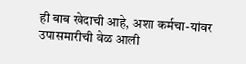ही बाब खेदाची आहे, अशा कर्मचा-यांवर उपासमारीची वेळ आली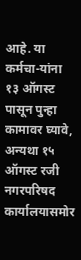आहे. या कर्मचा-यांना १३ ऑगस्ट पासून पुन्हा कामावर घ्यावे, अन्यथा १५ ऑगस्ट रजी नगरपरिषद कार्यालयासमोर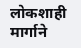लोकशाही मार्गाने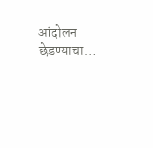आंदोलन छेडण्याचा…